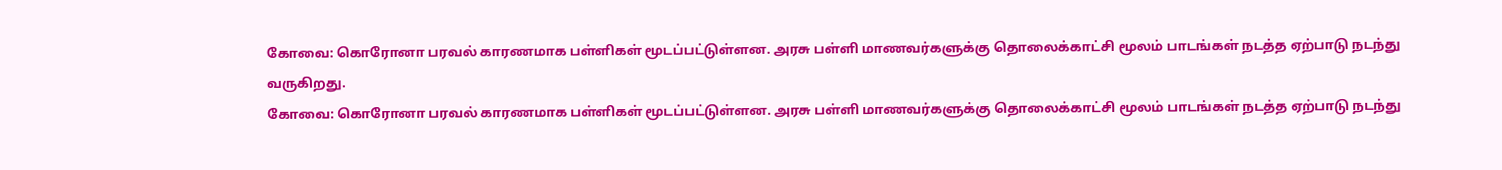கோவை: கொரோனா பரவல் காரணமாக பள்ளிகள் மூடப்பட்டுள்ளன. அரசு பள்ளி மாணவர்களுக்கு தொலைக்காட்சி மூலம் பாடங்கள் நடத்த ஏற்பாடு நடந்து வருகிறது.
கோவை: கொரோனா பரவல் காரணமாக பள்ளிகள் மூடப்பட்டுள்ளன. அரசு பள்ளி மாணவர்களுக்கு தொலைக்காட்சி மூலம் பாடங்கள் நடத்த ஏற்பாடு நடந்து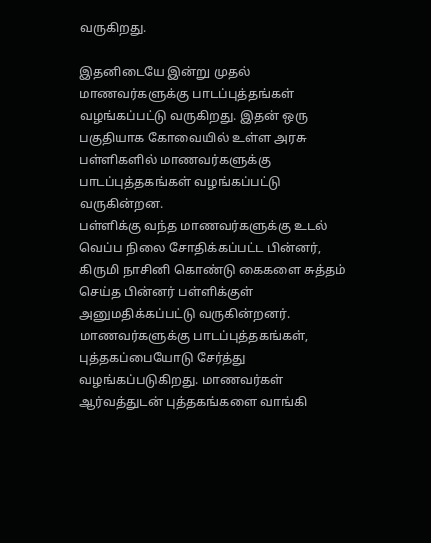வருகிறது.

இதனிடையே இன்று முதல் மாணவர்களுக்கு பாடப்புத்தங்கள் வழங்கப்பட்டு வருகிறது. இதன் ஒரு பகுதியாக கோவையில் உள்ள அரசு பள்ளிகளில் மாணவர்களுக்கு பாடப்புத்தகங்கள் வழங்கப்பட்டு வருகின்றன.
பள்ளிக்கு வந்த மாணவர்களுக்கு உடல் வெப்ப நிலை சோதிக்கப்பட்ட பின்னர், கிருமி நாசினி கொண்டு கைகளை சுத்தம் செய்த பின்னர் பள்ளிக்குள் அனுமதிக்கப்பட்டு வருகின்றனர்.
மாணவர்களுக்கு பாடப்புத்தகங்கள், புத்தகப்பையோடு சேர்த்து வழங்கப்படுகிறது. மாணவர்கள் ஆர்வத்துடன் புத்தகங்களை வாங்கி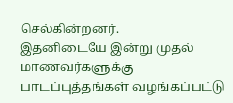செல்கின்றனர்.
இதனிடையே இன்று முதல் மாணவர்களுக்கு பாடப்புத்தங்கள் வழங்கப்பட்டு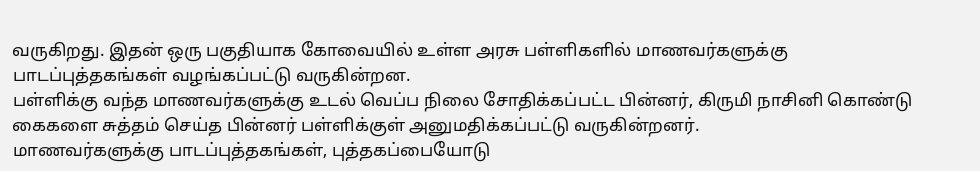வருகிறது. இதன் ஒரு பகுதியாக கோவையில் உள்ள அரசு பள்ளிகளில் மாணவர்களுக்கு பாடப்புத்தகங்கள் வழங்கப்பட்டு வருகின்றன.
பள்ளிக்கு வந்த மாணவர்களுக்கு உடல் வெப்ப நிலை சோதிக்கப்பட்ட பின்னர், கிருமி நாசினி கொண்டு கைகளை சுத்தம் செய்த பின்னர் பள்ளிக்குள் அனுமதிக்கப்பட்டு வருகின்றனர்.
மாணவர்களுக்கு பாடப்புத்தகங்கள், புத்தகப்பையோடு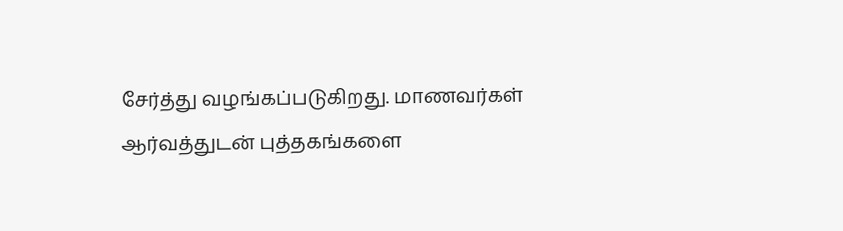சேர்த்து வழங்கப்படுகிறது. மாணவர்கள் ஆர்வத்துடன் புத்தகங்களை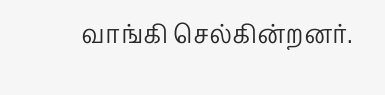வாங்கி செல்கின்றனர்.